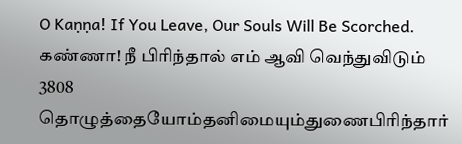O Kaṇṇa! If You Leave, Our Souls Will Be Scorched.
கண்ணா! நீ பிரிந்தால் எம் ஆவி வெந்துவிடும்
3808 தொழுத்தையோம்தனிமையும்துணைபிரிந்தார்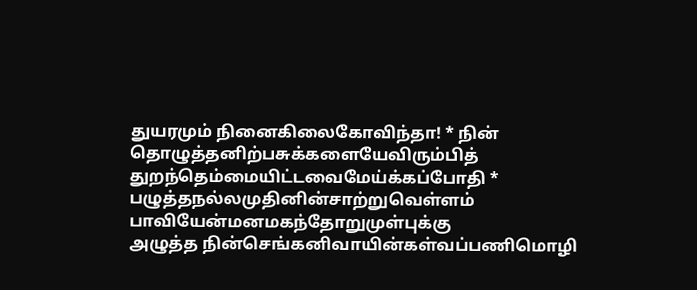துயரமும் நினைகிலைகோவிந்தா! * நின்
தொழுத்தனிற்பசுக்களையேவிரும்பித்
துறந்தெம்மையிட்டவைமேய்க்கப்போதி *
பழுத்தநல்லமுதினின்சாற்றுவெள்ளம்
பாவியேன்மனமகந்தோறுமுள்புக்கு
அழுத்த நின்செங்கனிவாயின்கள்வப்பணிமொழி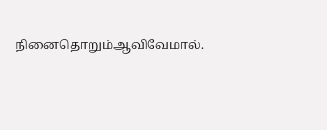நினைதொறும்ஆவிவேமால்.